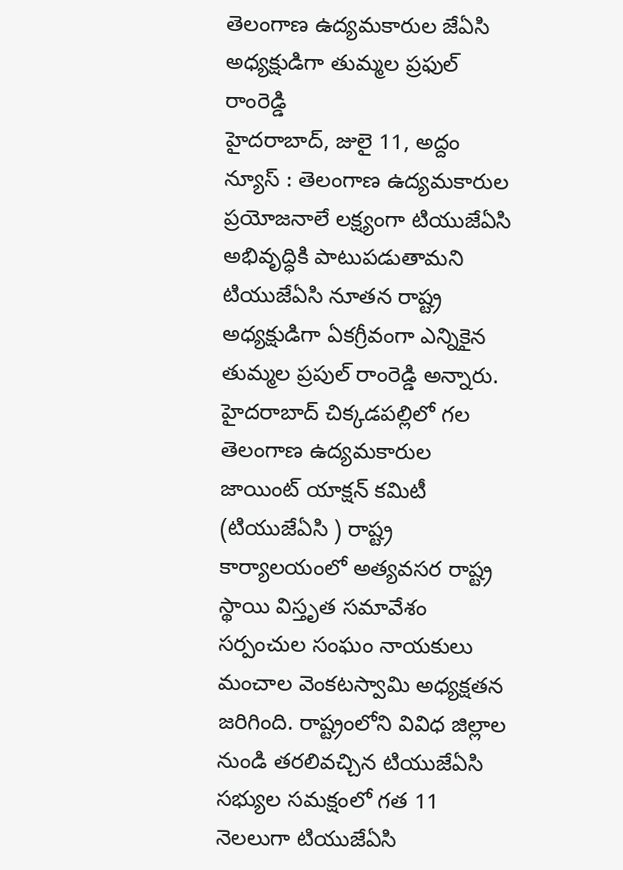తెలంగాణ ఉద్యమకారుల జేఏసి అధ్యక్షుడిగా తుమ్మల ప్రఫుల్ రాంరెడ్డి
హైదరాబాద్, జులై 11, అద్దం న్యూస్ : తెలంగాణ ఉద్యమకారుల ప్రయోజనాలే లక్ష్యంగా టియుజేఏసి అభివృద్ధికి పాటుపడుతామని టియుజేఏసి నూతన రాష్ట్ర అధ్యక్షుడిగా ఏకగ్రీవంగా ఎన్నికైన తుమ్మల ప్రపుల్ రాంరెడ్డి అన్నారు. హైదరాబాద్ చిక్కడపల్లిలో గల తెలంగాణ ఉద్యమకారుల జాయింట్ యాక్షన్ కమిటీ (టియుజేఏసి ) రాష్ట్ర కార్యాలయంలో అత్యవసర రాష్ట్ర స్థాయి విస్తృత సమావేశం సర్పంచుల సంఘం నాయకులు మంచాల వెంకటస్వామి అధ్యక్షతన జరిగింది. రాష్ట్రంలోని వివిధ జిల్లాల నుండి తరలివచ్చిన టియుజేఏసి సభ్యుల సమక్షంలో గత 11 నెలలుగా టియుజేఏసి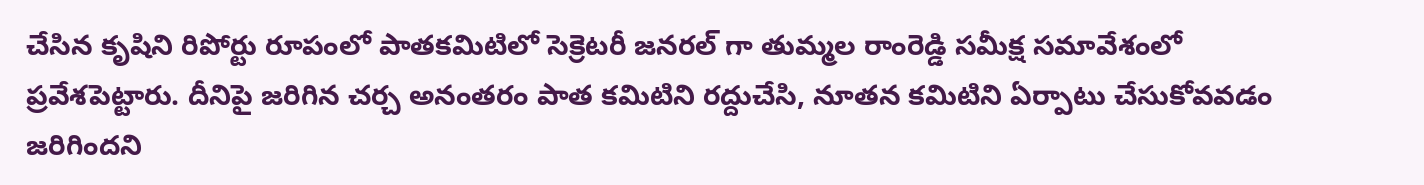చేసిన కృషిని రిపోర్టు రూపంలో పాతకమిటిలో సెక్రెటరీ జనరల్ గా తుమ్మల రాంరెడ్డి సమీక్ష సమావేశంలో ప్రవేశపెట్టారు. దీనిపై జరిగిన చర్చ అనంతరం పాత కమిటిని రద్దుచేసి, నూతన కమిటిని ఏర్పాటు చేసుకోవవడం జరిగిందని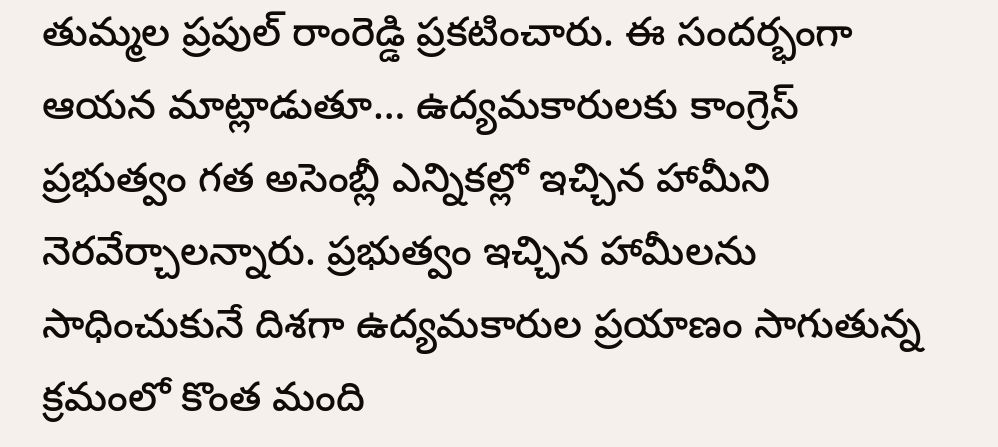తుమ్మల ప్రపుల్ రాంరెడ్డి ప్రకటించారు. ఈ సందర్భంగా ఆయన మాట్లాడుతూ… ఉద్యమకారులకు కాంగ్రెస్ ప్రభుత్వం గత అసెంబ్లీ ఎన్నికల్లో ఇచ్చిన హామీని నెరవేర్చాలన్నారు. ప్రభుత్వం ఇచ్చిన హామీలను సాధించుకునే దిశగా ఉద్యమకారుల ప్రయాణం సాగుతున్న క్రమంలో కొంత మంది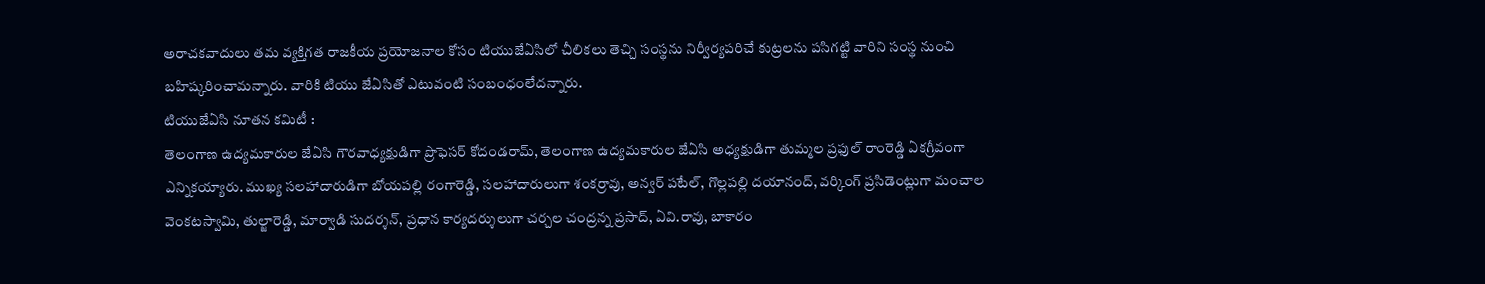అరాచకవాదులు తమ వ్యక్తిగత రాజకీయ ప్రయోజనాల కోసం టియుజేఏసిలో చీలికలు తెచ్చి సంస్థను నిర్వీర్యపరిచే కుట్రలను పసిగట్టి వారిని సంస్థ నుంచి బహిష్కరించామన్నారు. వారికి టియు జేఏసితో ఎటువంటి సంబంధంలేదన్నారు.
టియుజేఏసి నూతన కమిటీ :
తెలంగాణ ఉద్యమకారుల జేఏసి గౌరవాధ్యక్షుడిగా ప్రొఫెసర్ కోదండరామ్, తెలంగాణ ఉద్యమకారుల జేఏసి అధ్యక్షుడిగా తుమ్మల ప్రఫుల్ రాంరెడ్డి ఏకగ్రీవంగా ఎన్నికయ్యారు. ముఖ్య సలహాదారుడిగా బోయపల్లి రంగారెడ్డి, సలహాదారులుగా శంకర్రావు, అన్వర్ పటేల్, గొల్లపల్లి దయానంద్, వర్కింగ్ ప్రసిడెంట్లుగా మంచాల వెంకటస్వామి, తుల్జారెడ్డి, మార్వాడి సుదర్శన్, ప్రధాన కార్యదర్శులుగా చర్చల చంద్రన్న ప్రసాద్, ఏవి.రావు, బాకారం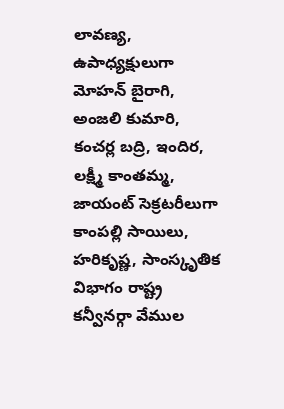లావణ్య, ఉపాధ్యక్షులుగా మోహన్ బైరాగి, అంజలి కుమారి, కంచర్ల బద్రి, ఇందిర, లక్ష్మీ కాంతమ్మ, జాయంట్ సెక్రటరీలుగా కాంపల్లి సాయిలు, హరికృష్ణ, సాంస్కృతిక విభాగం రాష్ట్ర కన్వీనర్గా వేముల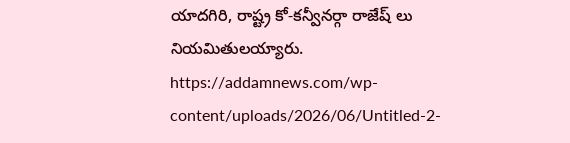యాదగిరి, రాష్ట్ర కో-కన్వీనర్గా రాజేష్ లు నియమితులయ్యారు.
https://addamnews.com/wp-content/uploads/2026/06/Untitled-2-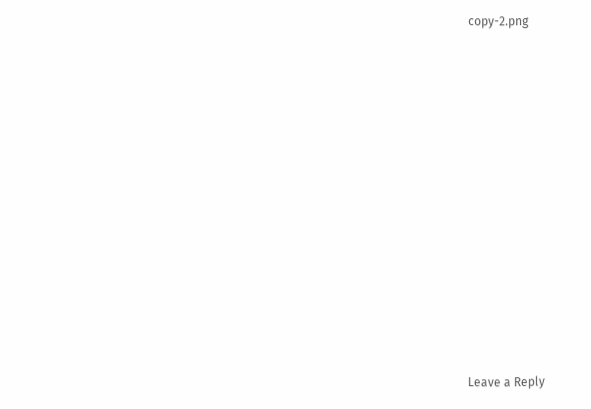copy-2.png













Leave a Reply